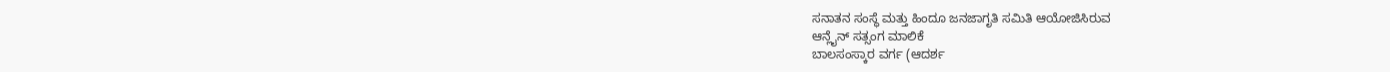ಸನಾತನ ಸಂಸ್ಥೆ ಮತ್ತು ಹಿಂದೂ ಜನಜಾಗೃತಿ ಸಮಿತಿ ಆಯೋಜಿಸಿರುವ
ಆನ್ಲೈನ್ ಸತ್ಸಂಗ ಮಾಲಿಕೆ
ಬಾಲಸಂಸ್ಕಾರ ವರ್ಗ (ಆದರ್ಶ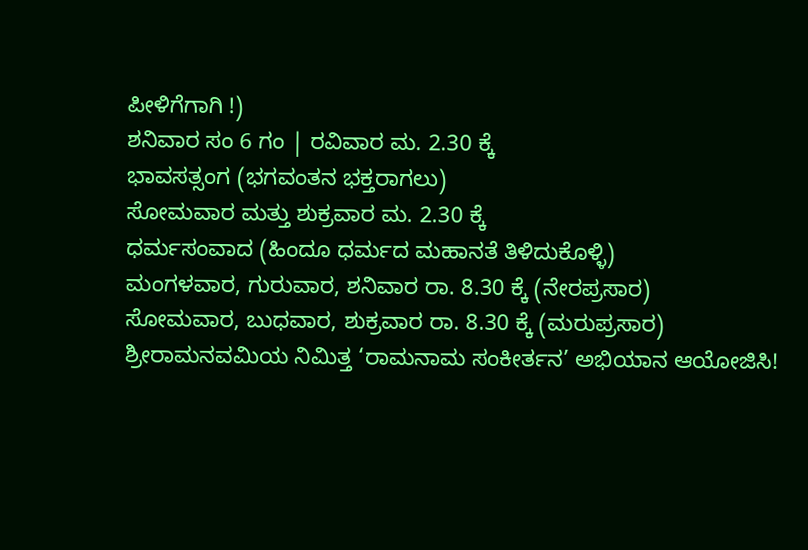ಪೀಳಿಗೆಗಾಗಿ !)
ಶನಿವಾರ ಸಂ 6 ಗಂ | ರವಿವಾರ ಮ. 2.30 ಕ್ಕೆ
ಭಾವಸತ್ಸಂಗ (ಭಗವಂತನ ಭಕ್ತರಾಗಲು)
ಸೋಮವಾರ ಮತ್ತು ಶುಕ್ರವಾರ ಮ. 2.30 ಕ್ಕೆ
ಧರ್ಮಸಂವಾದ (ಹಿಂದೂ ಧರ್ಮದ ಮಹಾನತೆ ತಿಳಿದುಕೊಳ್ಳಿ)
ಮಂಗಳವಾರ, ಗುರುವಾರ, ಶನಿವಾರ ರಾ. 8.30 ಕ್ಕೆ (ನೇರಪ್ರಸಾರ)
ಸೋಮವಾರ, ಬುಧವಾರ, ಶುಕ್ರವಾರ ರಾ. 8.30 ಕ್ಕೆ (ಮರುಪ್ರಸಾರ)
ಶ್ರೀರಾಮನವಮಿಯ ನಿಮಿತ್ತ ‘ರಾಮನಾಮ ಸಂಕೀರ್ತನ’ ಅಭಿಯಾನ ಆಯೋಜಿಸಿ!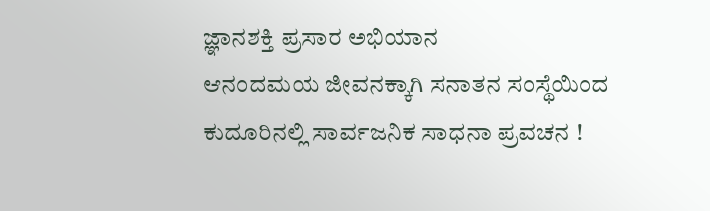ಜ್ಞಾನಶಕ್ತಿ ಪ್ರಸಾರ ಅಭಿಯಾನ
ಆನಂದಮಯ ಜೀವನಕ್ಕಾಗಿ ಸನಾತನ ಸಂಸ್ಥೆಯಿಂದ ಕುದೂರಿನಲ್ಲಿ ಸಾರ್ವಜನಿಕ ಸಾಧನಾ ಪ್ರವಚನ !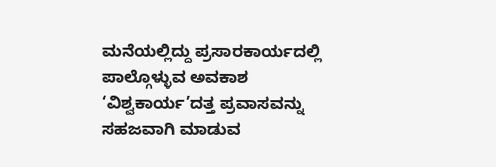ಮನೆಯಲ್ಲಿದ್ದು ಪ್ರಸಾರಕಾರ್ಯದಲ್ಲಿ ಪಾಲ್ಗೊಳ್ಳುವ ಅವಕಾಶ
‘ವಿಶ್ವಕಾರ್ಯ’ದತ್ತ ಪ್ರವಾಸವನ್ನು ಸಹಜವಾಗಿ ಮಾಡುವ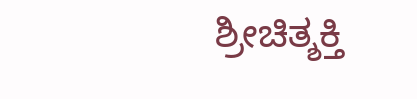ಶ್ರೀಚಿತ್ಶಕ್ತಿ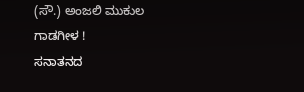(ಸೌ.) ಅಂಜಲಿ ಮುಕುಲ ಗಾಡಗೀಳ !
ಸನಾತನದ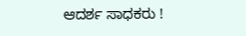ಆದರ್ಶ ಸಾಧಕರು !